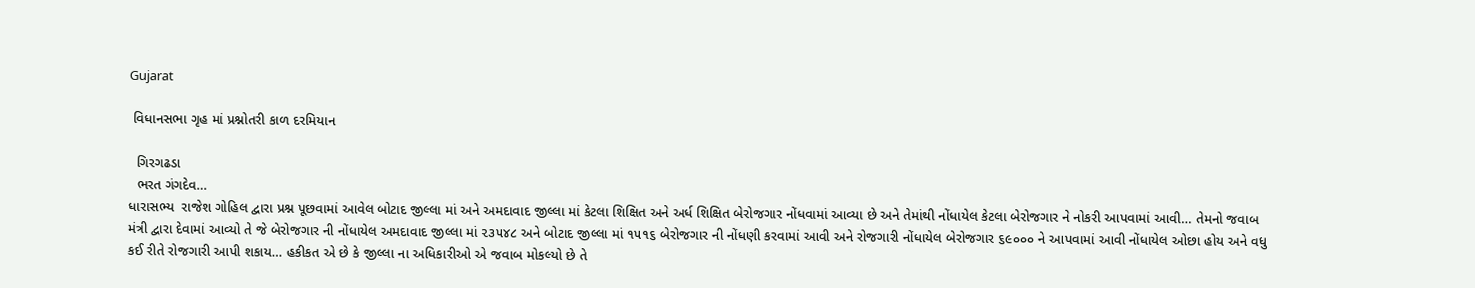Gujarat

 વિધાનસભા ગૃહ માં પ્રશ્નોતરી કાળ દરમિયાન

  ગિરગઢડા
  ભરત ગંગદેવ…
ધારાસભ્ય  રાજેશ ગોહિલ દ્વારા પ્રશ્ન પૂછવામાં આવેલ બોટાદ જીલ્લા માં અને અમદાવાદ જીલ્લા માં કેટલા શિક્ષિત અને અર્ધ શિક્ષિત બેરોજગાર નોંધવામાં આવ્યા છે અને તેમાંથી નોંધાયેલ કેટલા બેરોજગાર ને નોકરી આપવામાં આવી… તેમનો જવાબ મંત્રી દ્વારા દેવામાં આવ્યો તે જે બેરોજગાર ની નોંધાયેલ અમદાવાદ જીલ્લા માં ૨૩૫૪૮ અને બોટાદ જીલ્લા માં ૧૫૧૬ બેરોજગાર ની નોંધણી કરવામાં આવી અને રોજગારી નોંધાયેલ બેરોજગાર ૬૯૦૦૦ ને આપવામાં આવી નોંધાયેલ ઓછા હોય અને વધુ કઈ રીતે રોજગારી આપી શકાય… હકીકત એ છે કે જીલ્લા ના અધિકારીઓ એ જવાબ મોકલ્યો છે તે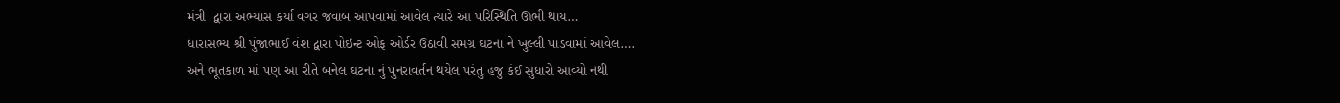મંત્રી  દ્વારા અભ્યાસ કર્યા વગર જવાબ આપવામાં આવેલ ત્યારે આ પરિસ્થિતિ ઊભી થાય…
ધારાસભ્ય શ્રી પુંજાભાઈ વંશ દ્વારા પોઇન્ટ ઓફ ઓર્ડર ઉઠાવી સમગ્ર ઘટના ને ખુલ્લી પાડવામાં આવેલ….
અને ભૂતકાળ માં પણ આ રીતે બનેલ ઘટના નું પુનરાવર્તન થયેલ પરંતુ હજુ કંઈ સુધારો આવ્યો નથી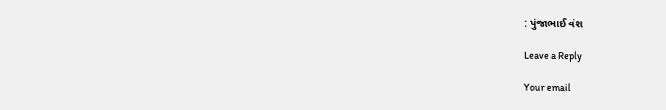: પુંજાભાઈ વંશ

Leave a Reply

Your email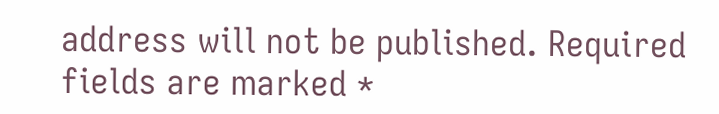address will not be published. Required fields are marked *